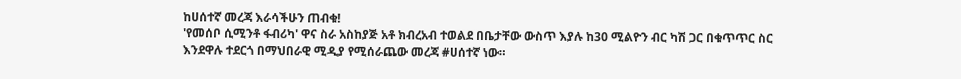ከሀሰተኛ መረጃ እራሳችሁን ጠብቁ!
'የመሰቦ ሲሚንቶ ፋብሪካ' ዋና ስራ አስከያጅ አቶ ክብረአብ ተወልደ በቤታቸው ውስጥ እያሉ ከ30 ሚልዮን ብር ካሽ ጋር በቁጥጥር ስር እንደዋሉ ተደርጎ በማህበራዊ ሚዲያ የሚሰራጨው መረጃ #ሀሰተኛ ነው።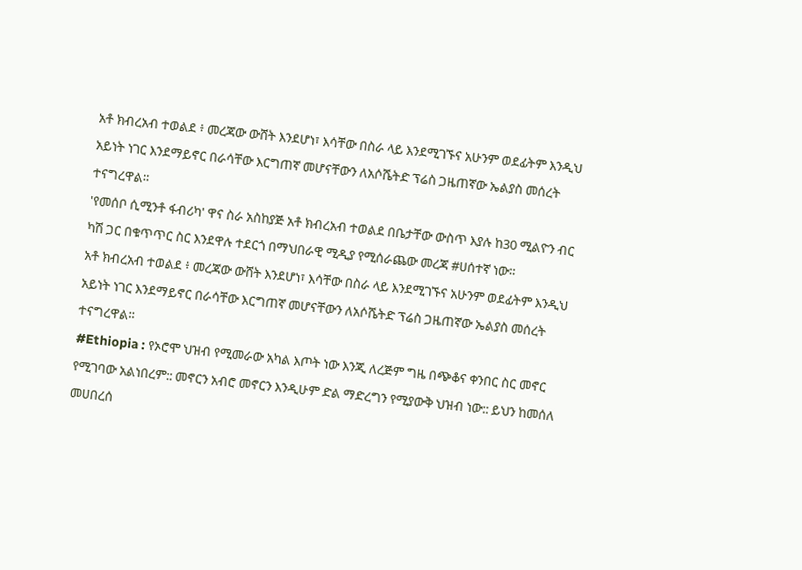አቶ ክብረአብ ተወልደ ፥ መረጃው ውሸት እንደሆነ፣ እሳቸው በስራ ላይ እንደሚገኙና አሁንም ወደፊትም እንዲህ አይነት ነገር እንደማይኖር በራሳቸው እርግጠኛ መሆናቸውን ለአሶሼትድ ፕሬስ ጋዜጠኛው ኤልያስ መሰረት ተናግረዋል።
'የመሰቦ ሲሚንቶ ፋብሪካ' ዋና ስራ አስከያጅ አቶ ክብረአብ ተወልደ በቤታቸው ውስጥ እያሉ ከ30 ሚልዮን ብር ካሽ ጋር በቁጥጥር ስር እንደዋሉ ተደርጎ በማህበራዊ ሚዲያ የሚሰራጨው መረጃ #ሀሰተኛ ነው።
አቶ ክብረአብ ተወልደ ፥ መረጃው ውሸት እንደሆነ፣ እሳቸው በስራ ላይ እንደሚገኙና አሁንም ወደፊትም እንዲህ አይነት ነገር እንደማይኖር በራሳቸው እርግጠኛ መሆናቸውን ለአሶሼትድ ፕሬስ ጋዜጠኛው ኤልያስ መሰረት ተናግረዋል።
#Ethiopia : የኦሮሞ ህዝብ የሚመራው አካል እጦት ነው እንጂ ለረጅም ግዜ በጭቆና ቀንበር ስር መኖር የሚገባው አልነበረም:: መኖርን አብሮ መኖርን እንዲሁም ድል ማድረግን የሚያውቅ ህዝብ ነው:: ይህን ከመሰለ መሀበረሰ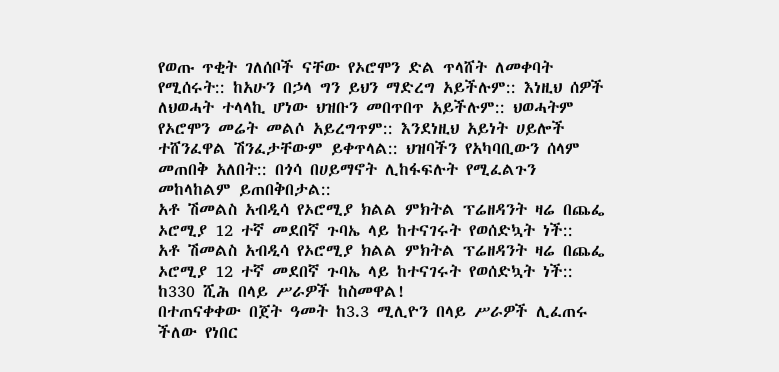የወጡ ጥቂት ገለሰቦች ናቸው የኦሮሞን ድል ጥላሸት ለመቀባት የሚሰሩት:: ከአሁን በኃላ ግን ይህን ማድረግ አይችሉም:: እነዚህ ሰዎች ለህወሓት ተላላኪ ሆነው ህዝቡን መበጥበጥ አይችሉም:: ህወሓትም የኦሮሞን መሬት መልሶ አይረግጥም:: እንደነዚህ አይነት ሀይሎች ተሸንፈዋል ሽንፈታቸውም ይቀጥላል:: ህዝባችን የአካባቢውን ሰላም መጠበቅ አለበት:: በጎሳ በሀይማኖት ሊከፋፍሉት የሚፈልጉን መከላከልም ይጠበቅበታል::
አቶ ሽመልስ አብዲሳ የኦሮሚያ ክልል ምክትል ፕሬዘዳንት ዛሬ በጨፌ ኦሮሚያ 12 ተኛ መደበኛ ጉባኤ ላይ ከተናገሩት የወሰድኳት ነች::
አቶ ሽመልስ አብዲሳ የኦሮሚያ ክልል ምክትል ፕሬዘዳንት ዛሬ በጨፌ ኦሮሚያ 12 ተኛ መደበኛ ጉባኤ ላይ ከተናገሩት የወሰድኳት ነች::
ከ330 ሺሕ በላይ ሥራዎች ከስመዋል!
በተጠናቀቀው በጀት ዓመት ከ3.3 ሚሊዮን በላይ ሥራዎች ሊፈጠሩ ችለው የነበር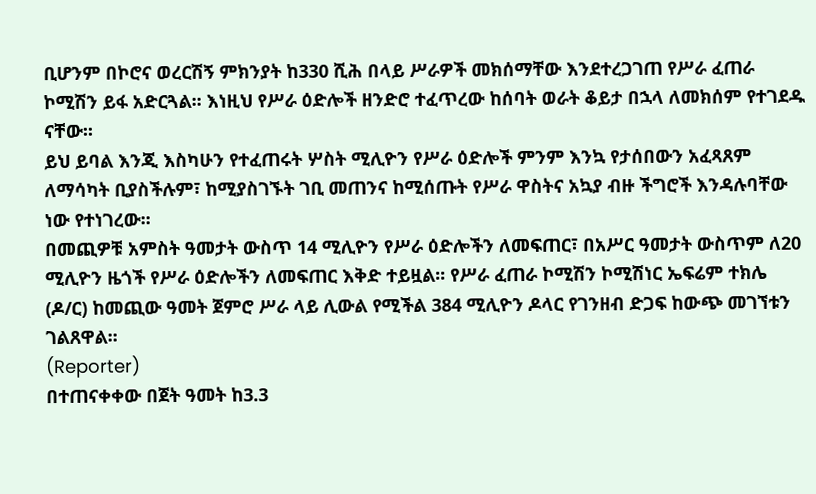ቢሆንም በኮሮና ወረርሽኝ ምክንያት ከ330 ሺሕ በላይ ሥራዎች መክሰማቸው እንደተረጋገጠ የሥራ ፈጠራ ኮሚሽን ይፋ አድርጓል፡፡ እነዚህ የሥራ ዕድሎች ዘንድሮ ተፈጥረው ከሰባት ወራት ቆይታ በኋላ ለመክሰም የተገደዱ ናቸው፡፡
ይህ ይባል እንጂ እስካሁን የተፈጠሩት ሦስት ሚሊዮን የሥራ ዕድሎች ምንም እንኳ የታሰበውን አፈጻጸም ለማሳካት ቢያስችሉም፣ ከሚያስገኙት ገቢ መጠንና ከሚሰጡት የሥራ ዋስትና አኳያ ብዙ ችግሮች እንዳሉባቸው ነው የተነገረው፡፡
በመጪዎቹ አምስት ዓመታት ውስጥ 14 ሚሊዮን የሥራ ዕድሎችን ለመፍጠር፣ በአሥር ዓመታት ውስጥም ለ20 ሚሊዮን ዜጎች የሥራ ዕድሎችን ለመፍጠር እቅድ ተይዟል፡፡ የሥራ ፈጠራ ኮሚሽን ኮሚሽነር ኤፍሬም ተክሌ (ዶ/ር) ከመጪው ዓመት ጀምሮ ሥራ ላይ ሊውል የሚችል 384 ሚሊዮን ዶላር የገንዘብ ድጋፍ ከውጭ መገኘቱን ገልጸዋል፡፡
(Reporter)
በተጠናቀቀው በጀት ዓመት ከ3.3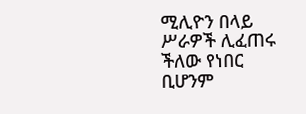ሚሊዮን በላይ ሥራዎች ሊፈጠሩ ችለው የነበር ቢሆንም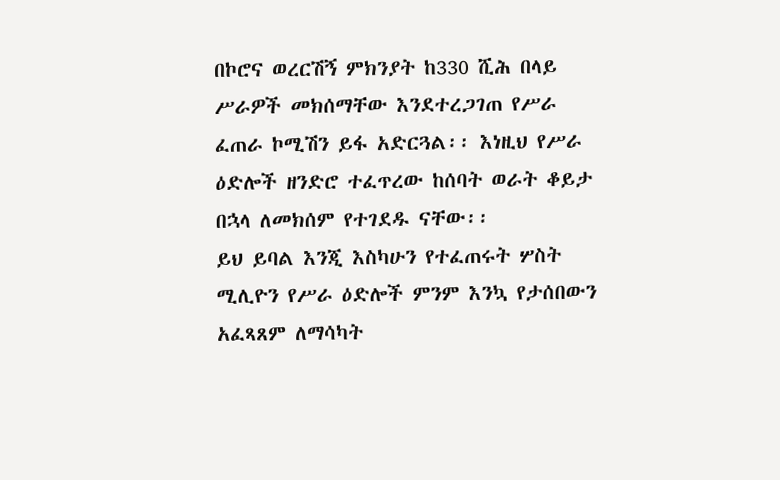በኮሮና ወረርሽኝ ምክንያት ከ330 ሺሕ በላይ ሥራዎች መክሰማቸው እንደተረጋገጠ የሥራ ፈጠራ ኮሚሽን ይፋ አድርጓል፡፡ እነዚህ የሥራ ዕድሎች ዘንድሮ ተፈጥረው ከሰባት ወራት ቆይታ በኋላ ለመክሰም የተገደዱ ናቸው፡፡
ይህ ይባል እንጂ እስካሁን የተፈጠሩት ሦስት ሚሊዮን የሥራ ዕድሎች ምንም እንኳ የታሰበውን አፈጻጸም ለማሳካት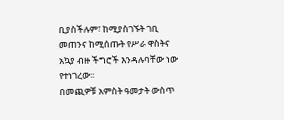ቢያስችሉም፣ ከሚያስገኙት ገቢ መጠንና ከሚሰጡት የሥራ ዋስትና አኳያ ብዙ ችግሮች እንዳሉባቸው ነው የተነገረው፡፡
በመጪዎቹ አምስት ዓመታት ውስጥ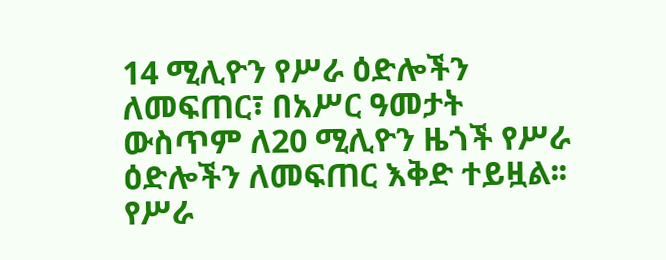14 ሚሊዮን የሥራ ዕድሎችን ለመፍጠር፣ በአሥር ዓመታት ውስጥም ለ20 ሚሊዮን ዜጎች የሥራ ዕድሎችን ለመፍጠር እቅድ ተይዟል፡፡ የሥራ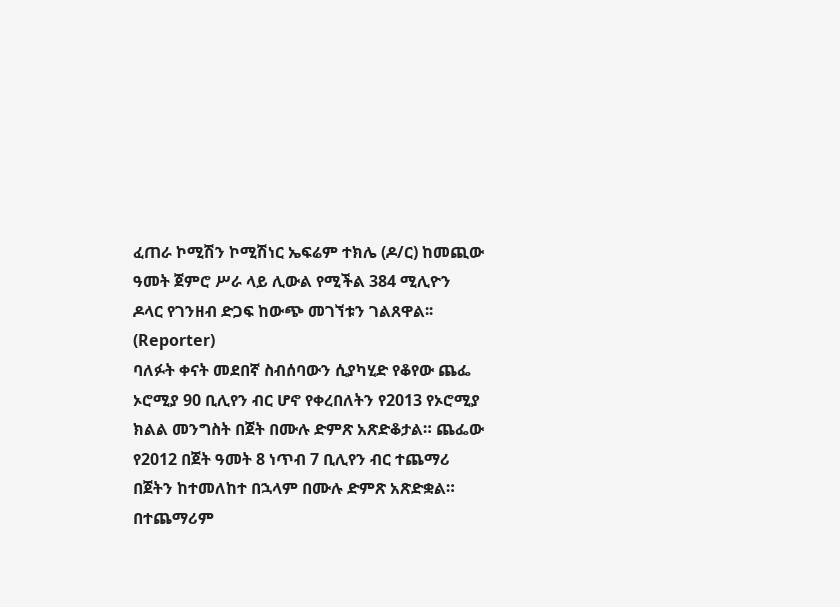ፈጠራ ኮሚሽን ኮሚሽነር ኤፍሬም ተክሌ (ዶ/ር) ከመጪው ዓመት ጀምሮ ሥራ ላይ ሊውል የሚችል 384 ሚሊዮን ዶላር የገንዘብ ድጋፍ ከውጭ መገኘቱን ገልጸዋል፡፡
(Reporter)
ባለፉት ቀናት መደበኛ ስብሰባውን ሲያካሂድ የቆየው ጨፌ ኦሮሚያ 90 ቢሊየን ብር ሆኖ የቀረበለትን የ2013 የኦሮሚያ ክልል መንግስት በጀት በሙሉ ድምጽ አጽድቆታል። ጨፌው የ2012 በጀት ዓመት 8 ነጥብ 7 ቢሊየን ብር ተጨማሪ በጀትን ከተመለከተ በኋላም በሙሉ ድምጽ አጽድቋል። በተጨማሪም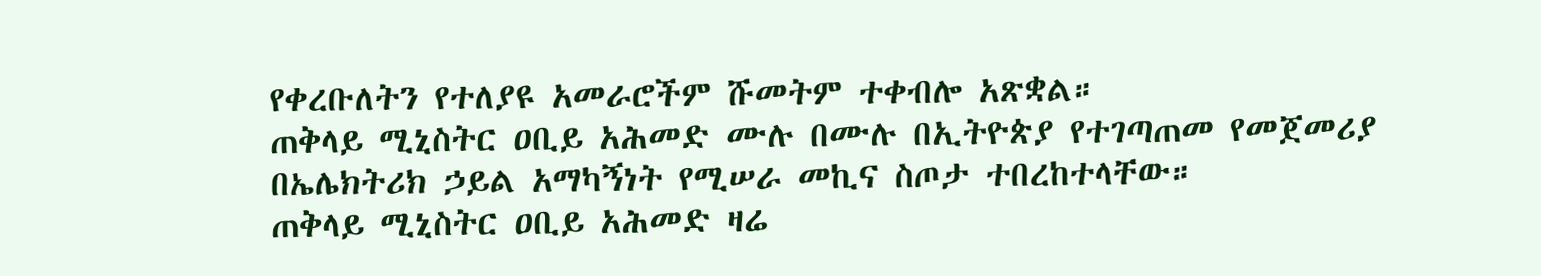የቀረቡለትን የተለያዩ አመራሮችም ሹመትም ተቀብሎ አጽቋል።
ጠቅላይ ሚኒስትር ዐቢይ አሕመድ ሙሉ በሙሉ በኢትዮጵያ የተገጣጠመ የመጀመሪያ በኤሌክትሪክ ኃይል አማካኝነት የሚሠራ መኪና ስጦታ ተበረከተላቸው።
ጠቅላይ ሚኒስትር ዐቢይ አሕመድ ዛሬ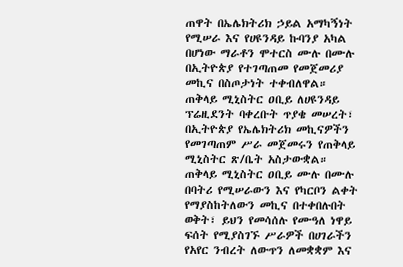ጠዋት በኤሌክትሪክ ኃይል አማካኝነት የሚሠራ እና የሀዩንዳይ ኩባንያ አካል በሆነው ማራቶን ሞተርስ ሙሉ በሙሉ በኢትዮጵያ የተገጣጠመ የመጀመሪያ መኪና በስጦታነት ተቀብለዋል።
ጠቅላይ ሚኒስትር ዐቢይ ለሀዩንዳይ ፕሬዚደንት ባቀረቡት ጥያቄ መሠረት፣ በኢትዮጵያ የኤሌክትሪክ መኪናዎችን የመገጣጠም ሥራ መጀመሩን የጠቅላይ ሚኒስትር ጽ/ቤት አስታውቋል።
ጠቅላይ ሚኒስትር ዐቢይ ሙሉ በሙሉ በባትሪ የሚሠራውን እና የካርቦን ልቀት የማያስከትለውን መኪና በተቀበሉበት ወቅት፣ ይህን የመሳሰሉ የሙዓለ ነዋይ ፍሰት የሚያስገኙ ሥራዎች በሀገራችን የአየር ንብረት ለውጥን ለመቋቋም እና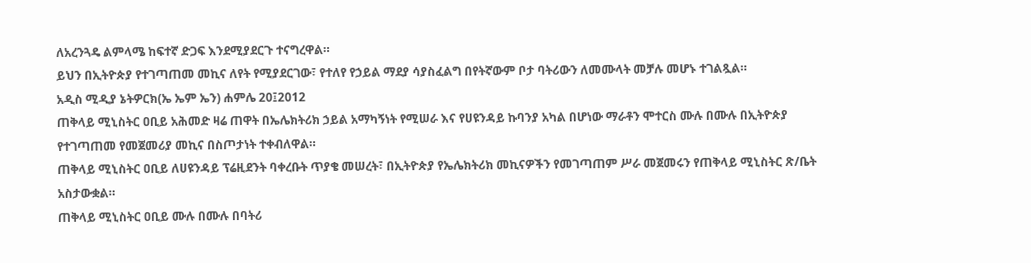ለአረንጓዴ ልምላሜ ከፍተኛ ድጋፍ እንደሚያደርጉ ተናግረዋል።
ይህን በኢትዮጵያ የተገጣጠመ መኪና ለየት የሚያደርገው፣ የተለየ የኃይል ማደያ ሳያስፈልግ በየትኛውም ቦታ ባትሪውን ለመሙላት መቻሉ መሆኑ ተገልጿል።
አዲስ ሚዲያ ኔትዎርክ(ኤ ኤም ኤን) ሐምሌ 20፤2012
ጠቅላይ ሚኒስትር ዐቢይ አሕመድ ዛሬ ጠዋት በኤሌክትሪክ ኃይል አማካኝነት የሚሠራ እና የሀዩንዳይ ኩባንያ አካል በሆነው ማራቶን ሞተርስ ሙሉ በሙሉ በኢትዮጵያ የተገጣጠመ የመጀመሪያ መኪና በስጦታነት ተቀብለዋል።
ጠቅላይ ሚኒስትር ዐቢይ ለሀዩንዳይ ፕሬዚደንት ባቀረቡት ጥያቄ መሠረት፣ በኢትዮጵያ የኤሌክትሪክ መኪናዎችን የመገጣጠም ሥራ መጀመሩን የጠቅላይ ሚኒስትር ጽ/ቤት አስታውቋል።
ጠቅላይ ሚኒስትር ዐቢይ ሙሉ በሙሉ በባትሪ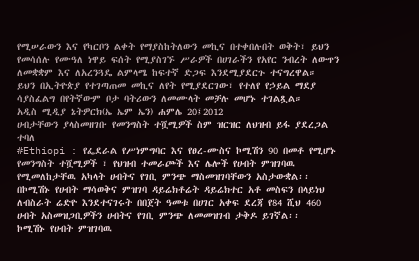የሚሠራውን እና የካርቦን ልቀት የማያስከትለውን መኪና በተቀበሉበት ወቅት፣ ይህን የመሳሰሉ የሙዓለ ነዋይ ፍሰት የሚያስገኙ ሥራዎች በሀገራችን የአየር ንብረት ለውጥን ለመቋቋም እና ለአረንጓዴ ልምላሜ ከፍተኛ ድጋፍ እንደሚያደርጉ ተናግረዋል።
ይህን በኢትዮጵያ የተገጣጠመ መኪና ለየት የሚያደርገው፣ የተለየ የኃይል ማደያ ሳያስፈልግ በየትኛውም ቦታ ባትሪውን ለመሙላት መቻሉ መሆኑ ተገልጿል።
አዲስ ሚዲያ ኔትዎርክ(ኤ ኤም ኤን) ሐምሌ 20፤2012
ሀብታቸውን ያላስመዘገቡ የመንግስት ተሿሚዎች ስም ዝርዝር ለህዝብ ይፋ ያደረጋል ተባለ
#Ethiopi : የፌደራል የሥነምግባር እና የፀረ-ሙስና ኮሚሽን 90 በመቶ የሚሆኑ የመንግስት ተሿሚዎች ፣ የህዝብ ተመራጮች እና ሌሎች የሀብት ምዝገባዉ የሚመለከታቸዉ አካላት ሀብትና የገቢ ምንጭ ማስመዝገባቸውን አስታውቋል፡፡
በኮሚሽኑ የሀብት ማሳወቅና ምዝገባ ዳይሬክቶሬት ዳይሬክተር አቶ መስፍን በላይነህ ለብስራት ሬድዮ እንደተናገሩት በበጀት ዓመቱ በሀገር አቀፍ ደረጃ የ84 ሺህ 460 ሀብት አስመዝጋቢዎችን ሀብትና የገቢ ምንጭ ለመመዝገብ ታቅዶ ይገኛል፡፡
ኮሚሽኑ የሀብት ምዝገባዉ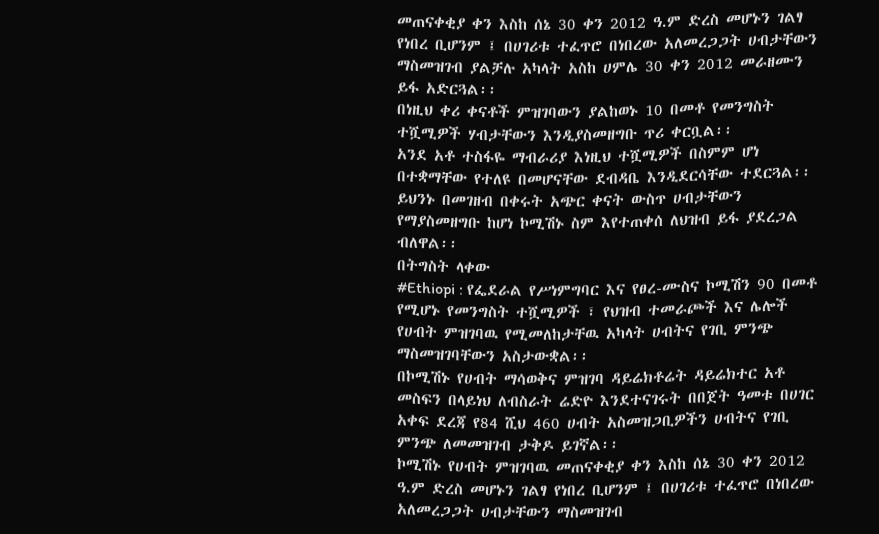መጠናቀቂያ ቀን እስከ ሰኔ 30 ቀን 2012 ዓ.ም ድረስ መሆኑን ገልፃ የነበረ ቢሆንም ፤ በሀገሪቱ ተፈጥሮ በነበረው አለመረጋጋት ሀብታቸውን ማስመዝገብ ያልቻሉ አካላት አስከ ሀምሌ 30 ቀን 2012 መራዘሙን ይፋ አድርጓል፡፡
በነዚህ ቀሪ ቀናቶች ምዝገባውን ያልከወኑ 10 በመቶ የመንግስት ተሿሚዎች ሃብታቸውን እንዲያስመዘግቡ ጥሪ ቀርቧል፡፡
አንደ አቶ ተስፋዬ ማብራሪያ እነዚህ ተሿሚዎች በስምም ሆነ በተቋማቸው የተለዩ በመሆናቸው ደብዳቤ እንዲደርሳቸው ተደርጓል፡፡ ይህንኑ በመገዘብ በቀሩት አጭር ቀናት ውስጥ ሀብታቸውን የማያስመዘግቡ ከሆነ ኮሚሽኑ ስም እየተጠቀሰ ለህዝብ ይፋ ያደረጋል ብለዋል፡፡
በትግስት ላቀው
#Ethiopi : የፌደራል የሥነምግባር እና የፀረ-ሙስና ኮሚሽን 90 በመቶ የሚሆኑ የመንግስት ተሿሚዎች ፣ የህዝብ ተመራጮች እና ሌሎች የሀብት ምዝገባዉ የሚመለከታቸዉ አካላት ሀብትና የገቢ ምንጭ ማስመዝገባቸውን አስታውቋል፡፡
በኮሚሽኑ የሀብት ማሳወቅና ምዝገባ ዳይሬክቶሬት ዳይሬክተር አቶ መስፍን በላይነህ ለብስራት ሬድዮ እንደተናገሩት በበጀት ዓመቱ በሀገር አቀፍ ደረጃ የ84 ሺህ 460 ሀብት አስመዝጋቢዎችን ሀብትና የገቢ ምንጭ ለመመዝገብ ታቅዶ ይገኛል፡፡
ኮሚሽኑ የሀብት ምዝገባዉ መጠናቀቂያ ቀን እስከ ሰኔ 30 ቀን 2012 ዓ.ም ድረስ መሆኑን ገልፃ የነበረ ቢሆንም ፤ በሀገሪቱ ተፈጥሮ በነበረው አለመረጋጋት ሀብታቸውን ማስመዝገብ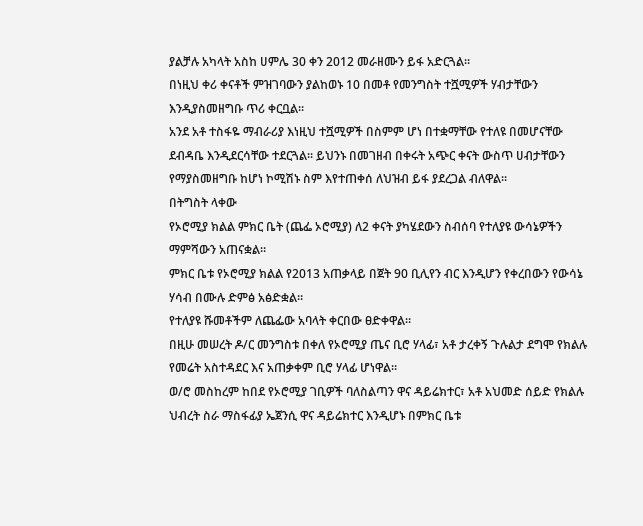ያልቻሉ አካላት አስከ ሀምሌ 30 ቀን 2012 መራዘሙን ይፋ አድርጓል፡፡
በነዚህ ቀሪ ቀናቶች ምዝገባውን ያልከወኑ 10 በመቶ የመንግስት ተሿሚዎች ሃብታቸውን እንዲያስመዘግቡ ጥሪ ቀርቧል፡፡
አንደ አቶ ተስፋዬ ማብራሪያ እነዚህ ተሿሚዎች በስምም ሆነ በተቋማቸው የተለዩ በመሆናቸው ደብዳቤ እንዲደርሳቸው ተደርጓል፡፡ ይህንኑ በመገዘብ በቀሩት አጭር ቀናት ውስጥ ሀብታቸውን የማያስመዘግቡ ከሆነ ኮሚሽኑ ስም እየተጠቀሰ ለህዝብ ይፋ ያደረጋል ብለዋል፡፡
በትግስት ላቀው
የኦሮሚያ ክልል ምክር ቤት (ጨፌ ኦሮሚያ) ለ2 ቀናት ያካሄደውን ስብሰባ የተለያዩ ውሳኔዎችን ማምሻውን አጠናቋል።
ምክር ቤቱ የኦሮሚያ ክልል የ2013 አጠቃላይ በጀት 90 ቢሊየን ብር እንዲሆን የቀረበውን የውሳኔ ሃሳብ በሙሉ ድምፅ አፅድቋል።
የተለያዩ ሹመቶችም ለጨፌው አባላት ቀርበው ፀድቀዋል።
በዚሁ መሠረት ዶ/ር መንግስቱ በቀለ የኦሮሚያ ጤና ቢሮ ሃላፊ፣ አቶ ታረቀኝ ጉሉልታ ደግሞ የክልሉ የመሬት አስተዳደር እና አጠቃቀም ቢሮ ሃላፊ ሆነዋል።
ወ/ሮ መስከረም ከበደ የኦሮሚያ ገቢዎች ባለስልጣን ዋና ዳይሬክተር፣ አቶ አህመድ ሰይድ የክልሉ ህብረት ስራ ማስፋፊያ ኤጀንሲ ዋና ዳይሬክተር እንዲሆኑ በምክር ቤቱ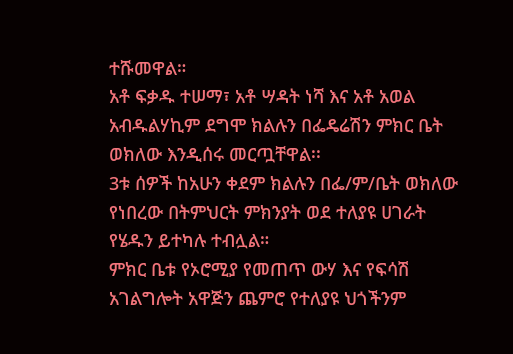ተሹመዋል።
አቶ ፍቃዱ ተሠማ፣ አቶ ሣዳት ነሻ እና አቶ አወል አብዱልሃኪም ደግሞ ክልሉን በፌዴሬሽን ምክር ቤት ወክለው እንዲሰሩ መርጧቸዋል፡፡
3ቱ ሰዎች ከአሁን ቀደም ክልሉን በፌ/ም/ቤት ወክለው የነበረው በትምህርት ምክንያት ወደ ተለያዩ ሀገራት የሄዱን ይተካሉ ተብሏል።
ምክር ቤቱ የኦሮሚያ የመጠጥ ውሃ እና የፍሳሽ አገልግሎት አዋጅን ጨምሮ የተለያዩ ህጎችንም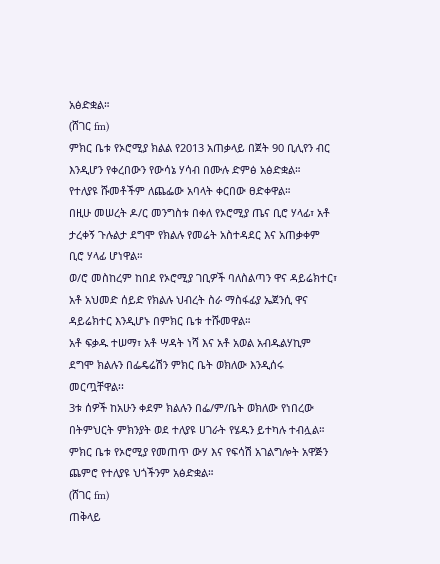አፅድቋል።
(ሸገር fm)
ምክር ቤቱ የኦሮሚያ ክልል የ2013 አጠቃላይ በጀት 90 ቢሊየን ብር እንዲሆን የቀረበውን የውሳኔ ሃሳብ በሙሉ ድምፅ አፅድቋል።
የተለያዩ ሹመቶችም ለጨፌው አባላት ቀርበው ፀድቀዋል።
በዚሁ መሠረት ዶ/ር መንግስቱ በቀለ የኦሮሚያ ጤና ቢሮ ሃላፊ፣ አቶ ታረቀኝ ጉሉልታ ደግሞ የክልሉ የመሬት አስተዳደር እና አጠቃቀም ቢሮ ሃላፊ ሆነዋል።
ወ/ሮ መስከረም ከበደ የኦሮሚያ ገቢዎች ባለስልጣን ዋና ዳይሬክተር፣ አቶ አህመድ ሰይድ የክልሉ ህብረት ስራ ማስፋፊያ ኤጀንሲ ዋና ዳይሬክተር እንዲሆኑ በምክር ቤቱ ተሹመዋል።
አቶ ፍቃዱ ተሠማ፣ አቶ ሣዳት ነሻ እና አቶ አወል አብዱልሃኪም ደግሞ ክልሉን በፌዴሬሽን ምክር ቤት ወክለው እንዲሰሩ መርጧቸዋል፡፡
3ቱ ሰዎች ከአሁን ቀደም ክልሉን በፌ/ም/ቤት ወክለው የነበረው በትምህርት ምክንያት ወደ ተለያዩ ሀገራት የሄዱን ይተካሉ ተብሏል።
ምክር ቤቱ የኦሮሚያ የመጠጥ ውሃ እና የፍሳሽ አገልግሎት አዋጅን ጨምሮ የተለያዩ ህጎችንም አፅድቋል።
(ሸገር fm)
ጠቅላይ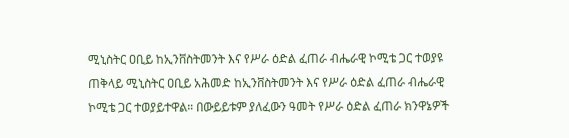ሚኒስትር ዐቢይ ከኢንቨስትመንት እና የሥራ ዕድል ፈጠራ ብሔራዊ ኮሚቴ ጋር ተወያዩ
ጠቅላይ ሚኒስትር ዐቢይ አሕመድ ከኢንቨስትመንት እና የሥራ ዕድል ፈጠራ ብሔራዊ ኮሚቴ ጋር ተወያይተዋል። በውይይቱም ያለፈውን ዓመት የሥራ ዕድል ፈጠራ ክንዋኔዎች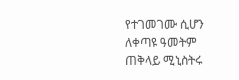የተገመገሙ ሲሆን ለቀጣዩ ዓመትም ጠቅላይ ሚኒስትሩ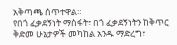አቅጣጫ ሰጥተዋል።
የበጎ ፈቃደኝነት ማስፋት፣ በጎ ፈቃደኝነትን ከቅጥር ቅድመ ሁኔታዎች መካከል አንዱ ማድረግ፣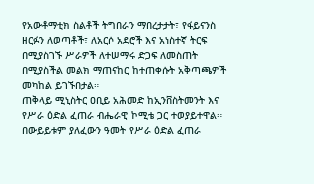የአውቶማቲክ ስልቶች ትግበራን ማበረታታት፣ የፋይናንስ ዘርፉን ለወጣቶች፣ ለአርሶ አደሮች እና አነስተኛ ትርፍ በሚያስገኙ ሥራዎች ለተሠማሩ ድጋፍ ለመስጠት በሚያስችል መልክ ማጠናከር ከተጠቀሱት አቅጣጫዎች መካከል ይገኙበታል።
ጠቅላይ ሚኒስትር ዐቢይ አሕመድ ከኢንቨስትመንት እና የሥራ ዕድል ፈጠራ ብሔራዊ ኮሚቴ ጋር ተወያይተዋል። በውይይቱም ያለፈውን ዓመት የሥራ ዕድል ፈጠራ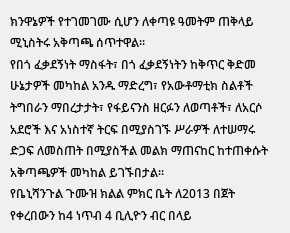ክንዋኔዎች የተገመገሙ ሲሆን ለቀጣዩ ዓመትም ጠቅላይ ሚኒስትሩ አቅጣጫ ሰጥተዋል።
የበጎ ፈቃደኝነት ማስፋት፣ በጎ ፈቃደኝነትን ከቅጥር ቅድመ ሁኔታዎች መካከል አንዱ ማድረግ፣ የአውቶማቲክ ስልቶች ትግበራን ማበረታታት፣ የፋይናንስ ዘርፉን ለወጣቶች፣ ለአርሶ አደሮች እና አነስተኛ ትርፍ በሚያስገኙ ሥራዎች ለተሠማሩ ድጋፍ ለመስጠት በሚያስችል መልክ ማጠናከር ከተጠቀሱት አቅጣጫዎች መካከል ይገኙበታል።
የቤኒሻንጉል ጉሙዝ ክልል ምክር ቤት ለ2013 በጀት የቀረበውን ከ4 ነጥብ 4 ቢሊዮን ብር በላይ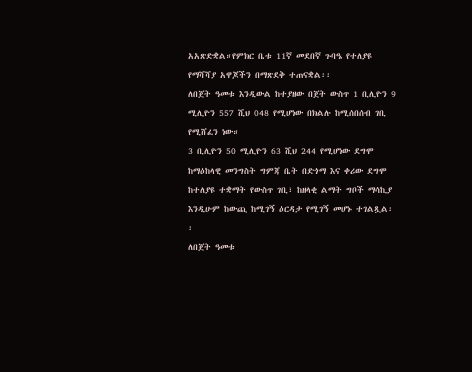አአጽድቋል።የምክር ቤቱ 11ኛ መደበኛ ጉባዔ የተለያዩ የማሻሻያ አዋጆችን በማጽደቅ ተጠናቋል፡፡
ለበጀት ዓመቱ እንዲውል ከተያዘው በጀት ውስጥ 1 ቢሊዮን 9 ሚሊዮን 557 ሺህ 048 የሚሆነው በክልሉ ከሚሰበሰብ ገቢ የሚሸፈን ነው።
3 ቢሊዮን 50 ሚሊዮን 63 ሺህ 244 የሚሆነው ደግሞ ከማዕከላዊ መንግስት ግምጃ ቤት በድጎማ እና ቀሪው ደግሞ ከተለያዩ ተቋማት የውስጥ ገቢ፣ ከዘላቂ ልማት ግቦች ማሳኪያ እንዲሁም ከውጪ ከሚገኝ ዕርዳታ የሚገኝ መሆኑ ተገልጿል፡፡
ለበጀት ዓመቱ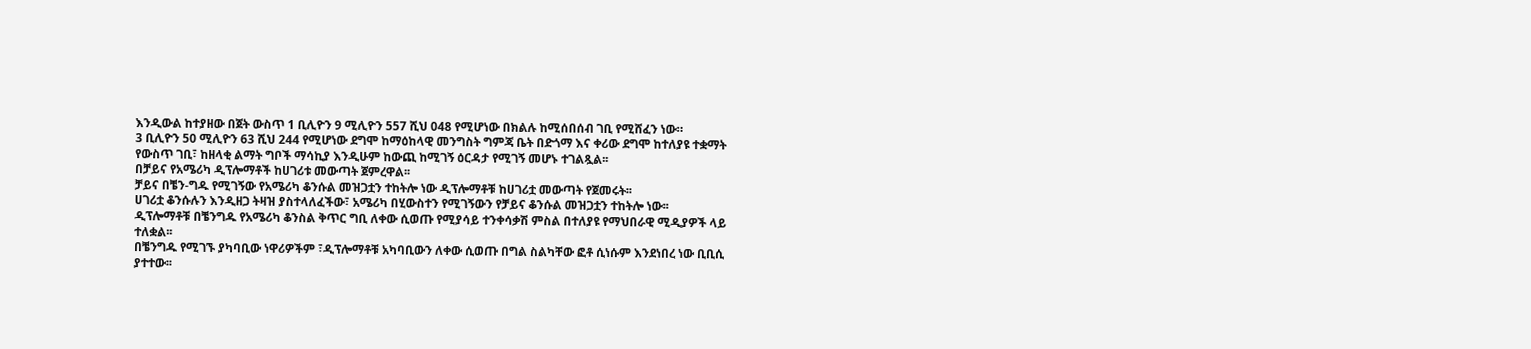እንዲውል ከተያዘው በጀት ውስጥ 1 ቢሊዮን 9 ሚሊዮን 557 ሺህ 048 የሚሆነው በክልሉ ከሚሰበሰብ ገቢ የሚሸፈን ነው።
3 ቢሊዮን 50 ሚሊዮን 63 ሺህ 244 የሚሆነው ደግሞ ከማዕከላዊ መንግስት ግምጃ ቤት በድጎማ እና ቀሪው ደግሞ ከተለያዩ ተቋማት የውስጥ ገቢ፣ ከዘላቂ ልማት ግቦች ማሳኪያ እንዲሁም ከውጪ ከሚገኝ ዕርዳታ የሚገኝ መሆኑ ተገልጿል፡፡
በቻይና የአሜሪካ ዲፕሎማቶች ከሀገሪቱ መውጣት ጀምረዋል፡፡
ቻይና በቼን-ግዱ የሚገኝው የአሜሪካ ቆንሱል መዝጋቷን ተከትሎ ነው ዲፕሎማቶቹ ከሀገሪቷ መውጣት የጀመሩት፡፡
ሀገሪቷ ቆንሱሉን እንዲዘጋ ትዛዝ ያስተላለፈችው፣ አሜሪካ በሂውስተን የሚገኝውን የቻይና ቆንሱል መዝጋቷን ተከትሎ ነው፡፡
ዲፕሎማቶቹ በቼንግዱ የአሜሪካ ቆንስል ቅጥር ግቢ ለቀው ሲወጡ የሚያሳይ ተንቀሳቃሽ ምስል በተለያዩ የማህበራዊ ሚዲያዎች ላይ ተለቋል፡፡
በቼንግዱ የሚገኙ ያካባቢው ነዋሪዎችም ፣ዲፕሎማቶቹ አካባቢውን ለቀው ሲወጡ በግል ስልካቸው ፎቶ ሲነሱም እንደነበረ ነው ቢቢሲ ያተተው፡፡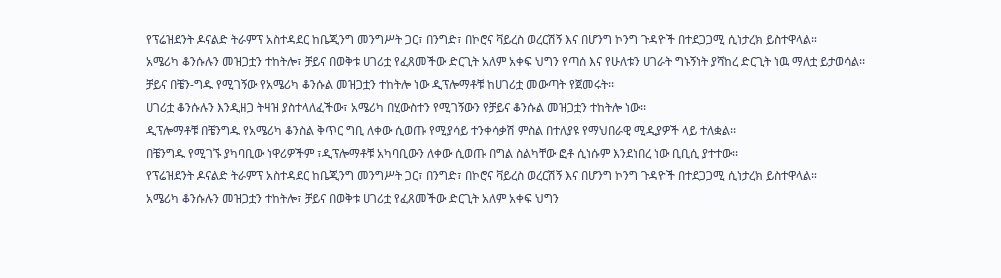የፕሬዝደንት ዶናልድ ትራምፕ አስተዳደር ከቤጂንግ መንግሥት ጋር፣ በንግድ፣ በኮሮና ቫይረስ ወረርሽኝ እና በሆንግ ኮንግ ጉዳዮች በተደጋጋሚ ሲነታረክ ይስተዋላል።
አሜሪካ ቆንሱሉን መዝጋቷን ተከትሎ፣ ቻይና በወቅቱ ሀገሪቷ የፈጸመችው ድርጊት አለም አቀፍ ህግን የጣሰ እና የሁለቱን ሀገራት ግኑኝነት ያሻከረ ድርጊት ነዉ ማለቷ ይታወሳል፡፡
ቻይና በቼን-ግዱ የሚገኝው የአሜሪካ ቆንሱል መዝጋቷን ተከትሎ ነው ዲፕሎማቶቹ ከሀገሪቷ መውጣት የጀመሩት፡፡
ሀገሪቷ ቆንሱሉን እንዲዘጋ ትዛዝ ያስተላለፈችው፣ አሜሪካ በሂውስተን የሚገኝውን የቻይና ቆንሱል መዝጋቷን ተከትሎ ነው፡፡
ዲፕሎማቶቹ በቼንግዱ የአሜሪካ ቆንስል ቅጥር ግቢ ለቀው ሲወጡ የሚያሳይ ተንቀሳቃሽ ምስል በተለያዩ የማህበራዊ ሚዲያዎች ላይ ተለቋል፡፡
በቼንግዱ የሚገኙ ያካባቢው ነዋሪዎችም ፣ዲፕሎማቶቹ አካባቢውን ለቀው ሲወጡ በግል ስልካቸው ፎቶ ሲነሱም እንደነበረ ነው ቢቢሲ ያተተው፡፡
የፕሬዝደንት ዶናልድ ትራምፕ አስተዳደር ከቤጂንግ መንግሥት ጋር፣ በንግድ፣ በኮሮና ቫይረስ ወረርሽኝ እና በሆንግ ኮንግ ጉዳዮች በተደጋጋሚ ሲነታረክ ይስተዋላል።
አሜሪካ ቆንሱሉን መዝጋቷን ተከትሎ፣ ቻይና በወቅቱ ሀገሪቷ የፈጸመችው ድርጊት አለም አቀፍ ህግን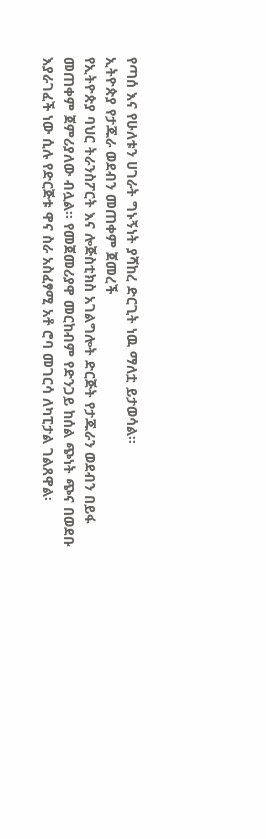የጣሰ እና የሁለቱን ሀገራት ግኑኝነት ያሻከረ ድርጊት ነዉ ማለቷ ይታወሳል፡፡
ኢትዮጵያ የታጁራ ወደብን መጠቀም ጀመረች
የኢትዮጵያ ባህር ትራንስፖርት እና ሎጅስቲክስ አገልግሎት ድርጅት የታጁራን ወደብን በይፋ መጠቀም ጀምሪያለው ብሏል፡፡ የመጀመሪያዋ መርከብም የድንጋይ ከሰል ጭነት ጭና በወደቡ እያራገፈች ነው ሲሉ የድርጅቱ ዋና ስራ አስፈፃሚ አቶ ሮባ መገርሳ ለካፒታል ገልጸዋል፡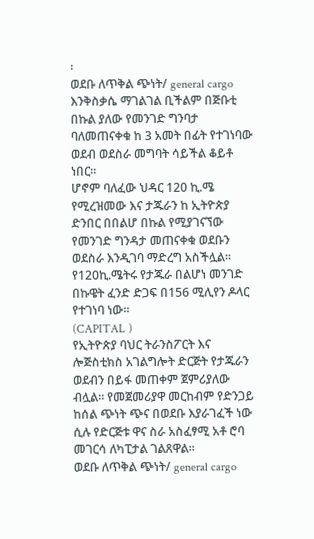፡
ወደቡ ለጥቅል ጭነት/ general cargo እንቅስቃሴ ማገልገል ቢችልም በጅቡቲ በኩል ያለው የመንገድ ግንባታ ባለመጠናቀቁ ከ 3 አመት በፊት የተገነባው ወደብ ወደስራ መግባት ሳይችል ቆይቶ ነበር፡፡
ሆኖም ባለፈው ህዳር 120 ኪ.ሜ የሚረዝመው እና ታጁራን ከ ኢትዮጵያ ድንበር በበልሆ በኩል የሚያገናኘው የመንገድ ግንዳታ መጠናቀቁ ወደቡን ወደስራ እንዲገባ ማድረግ አስችሏል፡፡የ120ኪ.ሜትሩ የታጁራ በልሆነ መንገድ በኩዌት ፈንድ ድጋፍ በ156 ሚሊየን ዶላር የተገነባ ነው፡፡
(CAPITAL )
የኢትዮጵያ ባህር ትራንስፖርት እና ሎጅስቲክስ አገልግሎት ድርጅት የታጁራን ወደብን በይፋ መጠቀም ጀምሪያለው ብሏል፡፡ የመጀመሪያዋ መርከብም የድንጋይ ከሰል ጭነት ጭና በወደቡ እያራገፈች ነው ሲሉ የድርጅቱ ዋና ስራ አስፈፃሚ አቶ ሮባ መገርሳ ለካፒታል ገልጸዋል፡፡
ወደቡ ለጥቅል ጭነት/ general cargo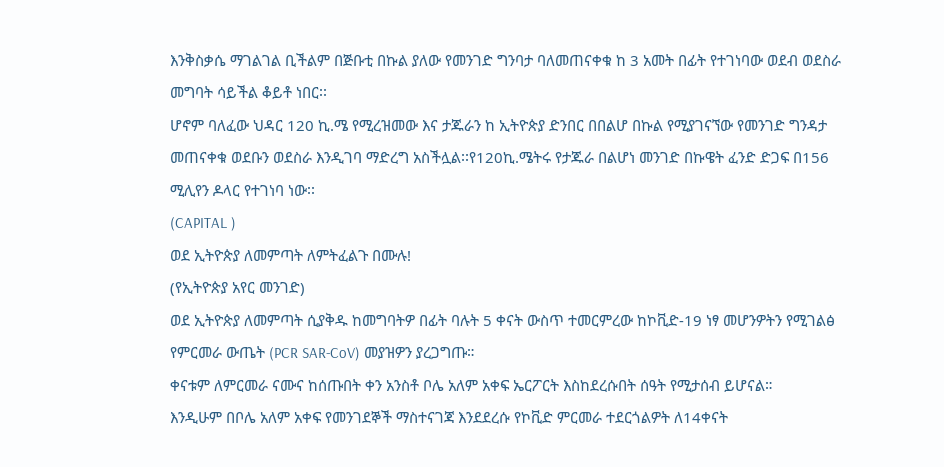እንቅስቃሴ ማገልገል ቢችልም በጅቡቲ በኩል ያለው የመንገድ ግንባታ ባለመጠናቀቁ ከ 3 አመት በፊት የተገነባው ወደብ ወደስራ መግባት ሳይችል ቆይቶ ነበር፡፡
ሆኖም ባለፈው ህዳር 120 ኪ.ሜ የሚረዝመው እና ታጁራን ከ ኢትዮጵያ ድንበር በበልሆ በኩል የሚያገናኘው የመንገድ ግንዳታ መጠናቀቁ ወደቡን ወደስራ እንዲገባ ማድረግ አስችሏል፡፡የ120ኪ.ሜትሩ የታጁራ በልሆነ መንገድ በኩዌት ፈንድ ድጋፍ በ156 ሚሊየን ዶላር የተገነባ ነው፡፡
(CAPITAL )
ወደ ኢትዮጵያ ለመምጣት ለምትፈልጉ በሙሉ!
(የኢትዮጵያ አየር መንገድ)
ወደ ኢትዮጵያ ለመምጣት ሲያቅዱ ከመግባትዎ በፊት ባሉት 5 ቀናት ውስጥ ተመርምረው ከኮቪድ-19 ነፃ መሆንዎትን የሚገልፅ የምርመራ ውጤት (PCR SAR-CoV) መያዝዎን ያረጋግጡ።
ቀናቱም ለምርመራ ናሙና ከሰጡበት ቀን አንስቶ ቦሌ አለም አቀፍ ኤርፖርት እስከደረሱበት ሰዓት የሚታሰብ ይሆናል።
እንዲሁም በቦሌ አለም አቀፍ የመንገደኞች ማስተናገጃ እንደደረሱ የኮቪድ ምርመራ ተደርጎልዎት ለ14ቀናት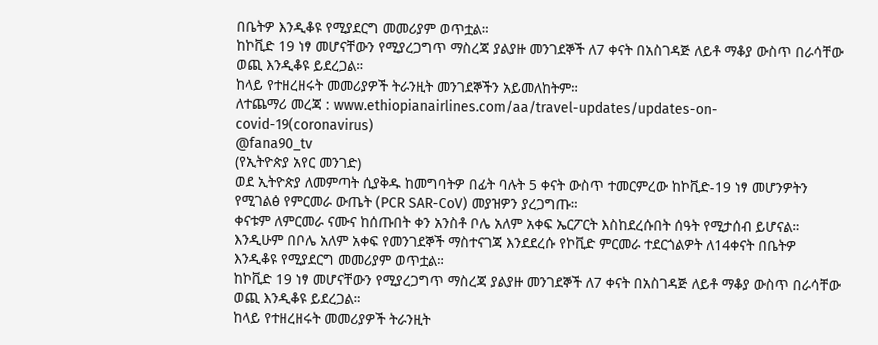በቤትዎ እንዲቆዩ የሚያደርግ መመሪያም ወጥቷል።
ከኮቪድ 19 ነፃ መሆናቸውን የሚያረጋግጥ ማስረጃ ያልያዙ መንገደኞች ለ7 ቀናት በአስገዳጅ ለይቶ ማቆያ ውስጥ በራሳቸው ወጪ እንዲቆዩ ይደረጋል።
ከላይ የተዘረዘሩት መመሪያዎች ትራንዚት መንገደኞችን አይመለከትም።
ለተጨማሪ መረጃ : www.ethiopianairlines.com/aa/travel-updates/updates-on-covid-19(coronavirus)
@fana90_tv
(የኢትዮጵያ አየር መንገድ)
ወደ ኢትዮጵያ ለመምጣት ሲያቅዱ ከመግባትዎ በፊት ባሉት 5 ቀናት ውስጥ ተመርምረው ከኮቪድ-19 ነፃ መሆንዎትን የሚገልፅ የምርመራ ውጤት (PCR SAR-CoV) መያዝዎን ያረጋግጡ።
ቀናቱም ለምርመራ ናሙና ከሰጡበት ቀን አንስቶ ቦሌ አለም አቀፍ ኤርፖርት እስከደረሱበት ሰዓት የሚታሰብ ይሆናል።
እንዲሁም በቦሌ አለም አቀፍ የመንገደኞች ማስተናገጃ እንደደረሱ የኮቪድ ምርመራ ተደርጎልዎት ለ14ቀናት በቤትዎ እንዲቆዩ የሚያደርግ መመሪያም ወጥቷል።
ከኮቪድ 19 ነፃ መሆናቸውን የሚያረጋግጥ ማስረጃ ያልያዙ መንገደኞች ለ7 ቀናት በአስገዳጅ ለይቶ ማቆያ ውስጥ በራሳቸው ወጪ እንዲቆዩ ይደረጋል።
ከላይ የተዘረዘሩት መመሪያዎች ትራንዚት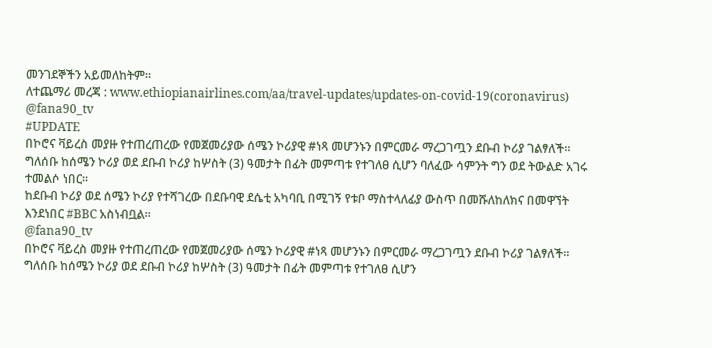መንገደኞችን አይመለከትም።
ለተጨማሪ መረጃ : www.ethiopianairlines.com/aa/travel-updates/updates-on-covid-19(coronavirus)
@fana90_tv
#UPDATE
በኮሮና ቫይረስ መያዙ የተጠረጠረው የመጀመሪያው ሰሜን ኮሪያዊ #ነጻ መሆንኑን በምርመራ ማረጋገጧን ደቡብ ኮሪያ ገልፃለች።
ግለሰቡ ከሰሜን ኮሪያ ወደ ደቡብ ኮሪያ ከሦስት (3) ዓመታት በፊት መምጣቱ የተገለፀ ሲሆን ባለፈው ሳምንት ግን ወደ ትውልድ አገሩ ተመልሶ ነበር።
ከደቡብ ኮሪያ ወደ ሰሜን ኮሪያ የተሻገረው በደቡባዊ ደሴቲ አካባቢ በሚገኝ የቱቦ ማስተላለፊያ ውስጥ በመሹለከለክና በመዋኘት እንደነበር #BBC አስነብቧል።
@fana90_tv
በኮሮና ቫይረስ መያዙ የተጠረጠረው የመጀመሪያው ሰሜን ኮሪያዊ #ነጻ መሆንኑን በምርመራ ማረጋገጧን ደቡብ ኮሪያ ገልፃለች።
ግለሰቡ ከሰሜን ኮሪያ ወደ ደቡብ ኮሪያ ከሦስት (3) ዓመታት በፊት መምጣቱ የተገለፀ ሲሆን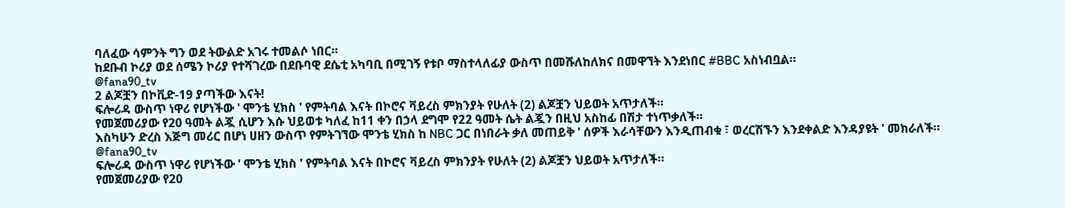ባለፈው ሳምንት ግን ወደ ትውልድ አገሩ ተመልሶ ነበር።
ከደቡብ ኮሪያ ወደ ሰሜን ኮሪያ የተሻገረው በደቡባዊ ደሴቲ አካባቢ በሚገኝ የቱቦ ማስተላለፊያ ውስጥ በመሹለከለክና በመዋኘት እንደነበር #BBC አስነብቧል።
@fana90_tv
2 ልጆቿን በኮቪድ-19 ያጣችው እናት!
ፍሎሪዳ ውስጥ ነዋሪ የሆነችው ' ሞንቴ ሂክስ ' የምትባል እናት በኮሮና ቫይረስ ምክንያት የሁለት (2) ልጆቿን ህይወት አጥታለች።
የመጀመሪያው የ20 ዓመት ልጇ ሲሆን እሱ ህይወቱ ካለፈ ከ11 ቀን በኃላ ደግሞ የ22 ዓመት ሴት ልጇን በዚህ አስከፊ በሽታ ተነጥቃለች።
እስካሁን ድረስ እጅግ መሪር በሆነ ሀዘን ውስጥ የምትገኘው ሞንቴ ሂክስ ከ NBC ጋር በነበራት ቃለ መጠይቅ ' ሰዎች እራሳቸውን እንዲጠብቁ ፣ ወረርሽኙን እንደቀልድ እንዳያዩት ' መክራለች።
@fana90_tv
ፍሎሪዳ ውስጥ ነዋሪ የሆነችው ' ሞንቴ ሂክስ ' የምትባል እናት በኮሮና ቫይረስ ምክንያት የሁለት (2) ልጆቿን ህይወት አጥታለች።
የመጀመሪያው የ20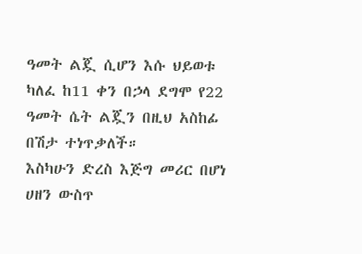ዓመት ልጇ ሲሆን እሱ ህይወቱ ካለፈ ከ11 ቀን በኃላ ደግሞ የ22 ዓመት ሴት ልጇን በዚህ አስከፊ በሽታ ተነጥቃለች።
እስካሁን ድረስ እጅግ መሪር በሆነ ሀዘን ውስጥ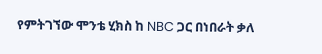የምትገኘው ሞንቴ ሂክስ ከ NBC ጋር በነበራት ቃለ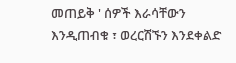መጠይቅ ' ሰዎች እራሳቸውን እንዲጠብቁ ፣ ወረርሽኙን እንደቀልድ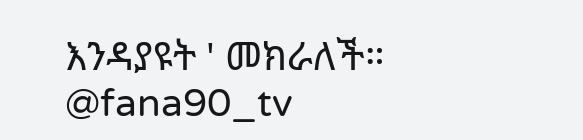እንዳያዩት ' መክራለች።
@fana90_tv